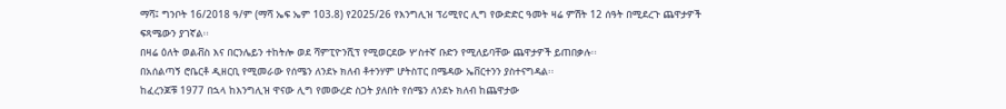ማሻ፤ ግንቦት 16/2018 ዓ/ም (ማሻ ኤፍ ኤም 103.8) የ2025/26 የእንግሊዝ ፕሪሚየር ሊግ የውድድር ዓመት ዛሬ ምሽት 12 ሰዓት በሚደረጉ ጨዋታዎች ፍጻሜውን ያገኛል፡፡
በዛሬ ዕለት ወልቭስ እና በርንሌይን ተከትሎ ወደ ሻምፒዮንሺፕ የሚወርደው ሦስተኛ ቡድን የሚለይባቸው ጨዋታዎች ይጠበቃሉ፡፡
በአሰልጣኝ ሮቤርቶ ዲዘርቢ የሚመራው የሰሜን ለንደኑ ክለብ ቶተንሃም ሆትስፐር በሜዳው ኤቨርተንን ያስተናግዳል፡፡
ከፈረንጆቹ 1977 በኋላ ከእንግሊዝ ዋናው ሊግ የመውረድ ስጋት ያለበት የሰሜን ለንደኑ ክለብ ከጨዋታው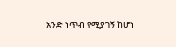አንድ ነጥብ የሚያገኝ ከሆነ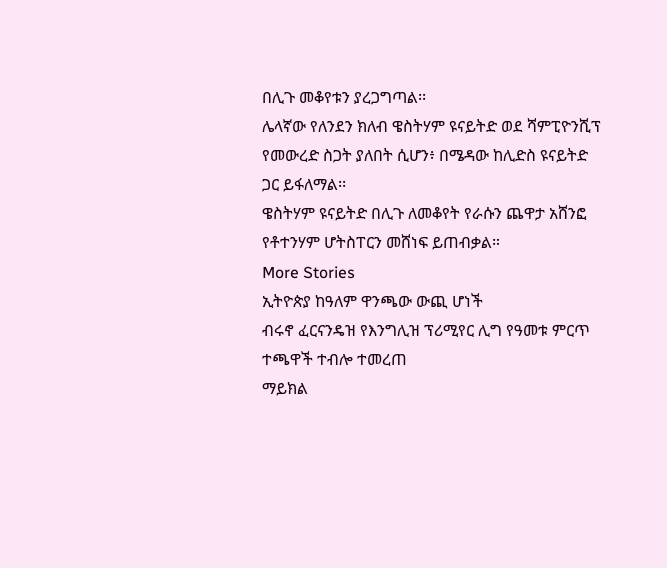በሊጉ መቆየቱን ያረጋግጣል፡፡
ሌላኛው የለንደን ክለብ ዌስትሃም ዩናይትድ ወደ ሻምፒዮንሺፕ የመውረድ ስጋት ያለበት ሲሆን፥ በሜዳው ከሊድስ ዩናይትድ ጋር ይፋለማል፡፡
ዌስትሃም ዩናይትድ በሊጉ ለመቆየት የራሱን ጨዋታ አሸንፎ የቶተንሃም ሆትስፐርን መሸነፍ ይጠብቃል።
More Stories
ኢትዮጵያ ከዓለም ዋንጫው ውጪ ሆነች
ብሩኖ ፈርናንዴዝ የእንግሊዝ ፕሪሚየር ሊግ የዓመቱ ምርጥ ተጫዋች ተብሎ ተመረጠ
ማይክል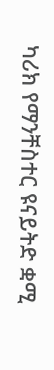ካሪክ የማንቸስተር ዩናይትድ ቋሚ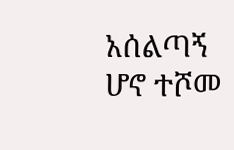አሰልጣኝ ሆኖ ተሾመ